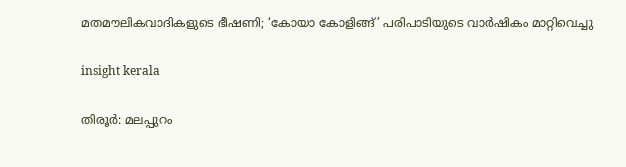മതമൗലികവാദികളുടെ ഭീഷണി; ‘കോയാ കോളിങ്ങ്’ പരിപാടിയുടെ വാര്‍ഷികം മാറ്റിവെച്ചു

insight kerala

തിരൂര്‍: മലപ്പുറം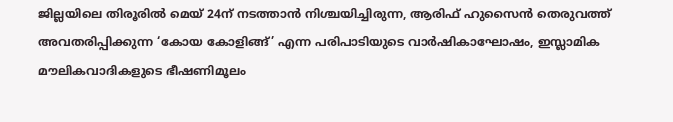ജില്ലയിലെ തിരൂരില്‍ മെയ് 24ന് നടത്താന്‍ നിശ്ചയിച്ചിരുന്ന, ആരിഫ് ഹുസൈന്‍ തെരുവത്ത് അവതരിപ്പിക്കുന്ന ‘കോയ കോളിങ്ങ്’ എന്ന പരിപാടിയുടെ വാര്‍ഷികാഘോഷം, ഇസ്ലാമിക മൗലികവാദികളുടെ ഭീഷണിമൂലം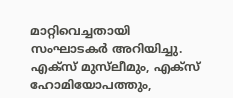മാറ്റിവെച്ചതായി സംഘാടകര്‍ അറിയിച്ചു. എക്‌സ് മുസ്‌ലീമും, എക്‌സ് ഹോമിയോപത്തും,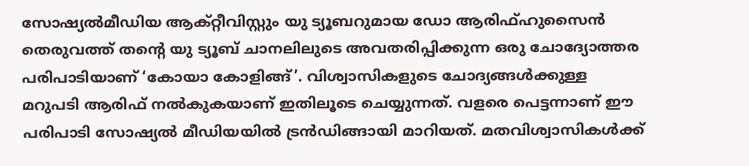സോഷ്യല്‍മീഡിയ ആക്റ്റീവിസ്റ്റും യു ട്യൂബറുമായ ഡോ ആരിഫ്ഹുസൈന്‍ തെരുവത്ത് തന്റെ യു ട്യൂബ് ചാനലിലുടെ അവതരിപ്പിക്കുന്ന ഒരു ചോദ്യോത്തര പരിപാടിയാണ് ‘കോയാ കോളിങ്ങ്’. വിശ്വാസികളുടെ ചോദ്യങ്ങള്‍ക്കുള്ള മറുപടി ആരിഫ് നല്‍കുകയാണ് ഇതിലൂടെ ചെയ്യുന്നത്. വളരെ പെട്ടന്നാണ് ഈ പരിപാടി സോഷ്യല്‍ മീഡിയയില്‍ ട്രന്‍ഡിങ്ങായി മാറിയത്. മതവിശ്വാസികള്‍ക്ക്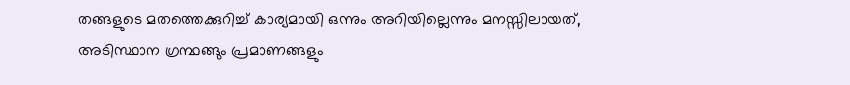തങ്ങളുടെ മതത്തെക്കുറിച്ച് കാര്യമായി ഒന്നും അറിയില്ലെന്നും മനസ്സിലായത്, അടിസ്ഥാന ഗ്രന്ഥങ്ങും പ്രമാണങ്ങളും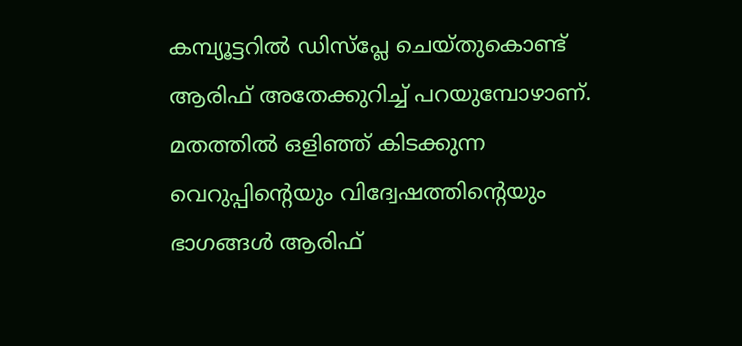കമ്പ്യൂട്ടറില്‍ ഡിസ്‌പ്ലേ ചെയ്തുകൊണ്ട് ആരിഫ് അതേക്കുറിച്ച് പറയുമ്പോഴാണ്. മതത്തില്‍ ഒളിഞ്ഞ് കിടക്കുന്ന വെറുപ്പിന്റെയും വിദ്വേഷത്തിന്റെയും ഭാഗങ്ങള്‍ ആരിഫ്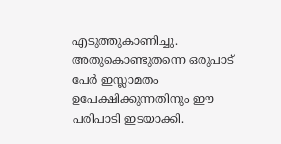എടുത്തുകാണിച്ചു. അതുകൊണ്ടുതന്നെ ഒരുപാട് പേര്‍ ഇസ്ലാമതം ഉപേക്ഷിക്കുന്നതിനും ഈ പരിപാടി ഇടയാക്കി.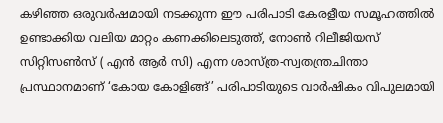കഴിഞ്ഞ ഒരുവര്‍ഷമായി നടക്കുന്ന ഈ പരിപാടി കേരളീയ സമൂഹത്തില്‍ ഉണ്ടാക്കിയ വലിയ മാറ്റം കണക്കിലെടുത്ത്, നോണ്‍ റിലീജിയസ് സിറ്റിസണ്‍സ് ( എന്‍ ആര്‍ സി) എന്ന ശാസ്ത്ര-സ്വതന്ത്രചിന്താ പ്രസ്ഥാനമാണ് ‘കോയ കോളിങ്ങ്’ പരിപാടിയുടെ വാര്‍ഷികം വിപുലമായി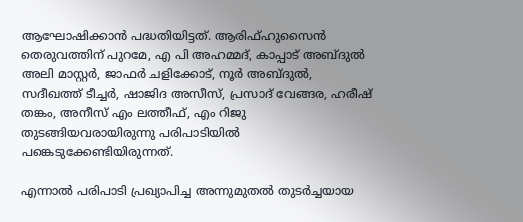ആഘോഷിക്കാന്‍ പദ്ധതിയിട്ടത്. ആരിഫ്ഹുസൈന്‍ തെരുവത്തിന് പുറമേ, എ പി അഹമ്മദ്, കാപ്പാട് അബ്ദുല്‍ അലി മാസ്റ്റര്‍, ജാഫര്‍ ചളിക്കോട്, നൂര്‍ അബ്ദുല്‍, സദീഖത്ത് ടീച്ചര്‍, ഷാജിദ അസീസ്, പ്രസാദ് വേങ്ങര, ഹരീഷ് തങ്കം, അനീസ് എം ലത്തീഫ്, എം റിജു തുടങ്ങിയവരായിരുന്നു പരിപാടിയില്‍ പങ്കെടുക്കേണ്ടിയിരുന്നത്.

എന്നാല്‍ പരിപാടി പ്രഖ്യാപിച്ച അന്നുമുതല്‍ തുടര്‍ച്ചയായ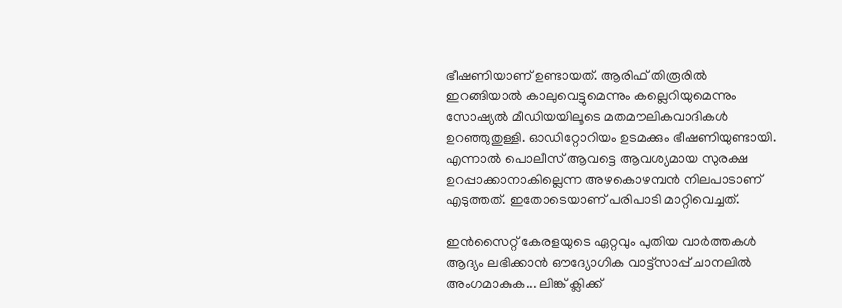ഭീഷണിയാണ് ഉണ്ടായത്. ആരിഫ് തിരൂരില്‍ ഇറങ്ങിയാല്‍ കാലുവെട്ടുമെന്നും കല്ലെറിയുമെന്നും സോഷ്യല്‍ മീഡിയയിലൂടെ മതമൗലികവാദികള്‍ ഉറഞ്ഞുതുള്ളി. ഓഡിറ്റോറിയം ഉടമക്കും ഭീഷണിയുണ്ടായി. എന്നാല്‍ പൊലീസ് ആവട്ടെ ആവശ്യമായ സുരക്ഷ ഉറപ്പാക്കാനാകില്ലെന്ന അഴകൊഴമ്പന്‍ നിലപാടാണ് എടുത്തത്. ഇതോടെയാണ് പരിപാടി മാറ്റിവെച്ചത്.

ഇൻസൈറ്റ് കേരളയുടെ ഏറ്റവും പുതിയ വാർത്തകൾ ആദ്യം ലഭിക്കാൻ ഔദ്യോഗിക വാട്ട്‌സാപ്പ് ചാനലിൽ അംഗമാകുക... ലിങ്ക് ക്ലിക്ക്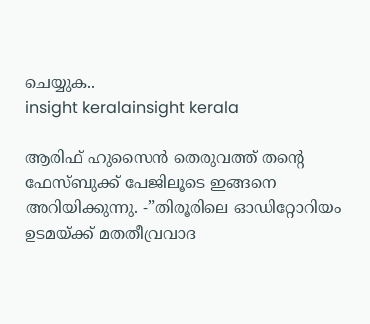ചെയ്യുക..
insight keralainsight kerala

ആരിഫ് ഹുസൈന്‍ തെരുവത്ത് തന്റെ ഫേസ്ബുക്ക് പേജിലൂടെ ഇങ്ങനെ അറിയിക്കുന്നു. -”തിരൂരിലെ ഓഡിറ്റോറിയം ഉടമയ്ക്ക് മതതീവ്രവാദ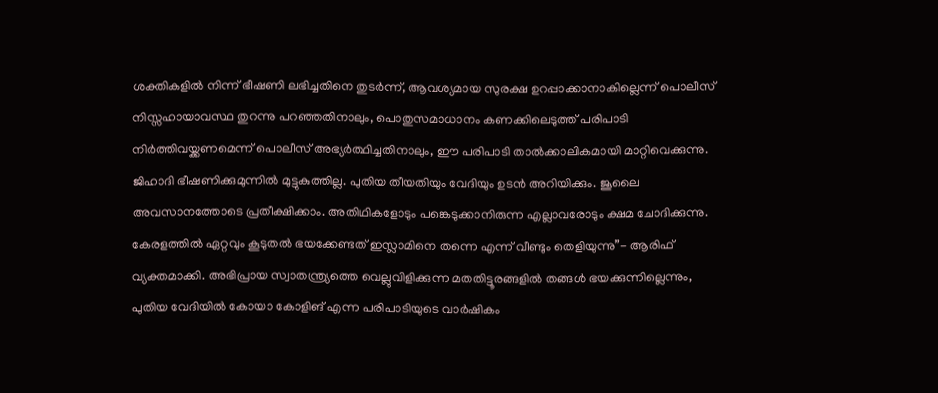ശക്തികളില്‍ നിന്ന് ഭീഷണി ലഭിച്ചതിനെ തുടര്‍ന്ന്, ആവശ്യമായ സുരക്ഷ ഉറപ്പാക്കാനാകില്ലെന്ന് പൊലീസ് നിസ്സഹായാവസ്ഥ തുറന്നു പറഞ്ഞതിനാലും, പൊതുസമാധാനം കണക്കിലെടുത്ത് പരിപാടി നിര്‍ത്തിവയ്ക്കണമെന്ന് പൊലീസ് അഭ്യര്‍ത്ഥിച്ചതിനാലും, ഈ പരിപാടി താല്‍ക്കാലികമായി മാറ്റിവെക്കുന്നു. ജിഹാദി ഭീഷണിക്കുമുന്നില്‍ മുട്ടുകുത്തില്ല. പുതിയ തീയതിയും വേദിയും ഉടന്‍ അറിയിക്കും. ജൂലൈ അവസാനത്തോടെ പ്രതീക്ഷിക്കാം. അതിഥികളോടും പങ്കെടുക്കാനിരുന്ന എല്ലാവരോടും ക്ഷമ ചോദിക്കുന്നു. കേരളത്തില്‍ ഏറ്റവും കൂടുതല്‍ ഭയക്കേണ്ടത് ഇസ്ലാമിനെ തന്നെ എന്ന് വീണ്ടും തെളിയുന്നു”- ആരിഫ് വ്യക്തമാക്കി. അഭിപ്രായ സ്വാതന്ത്ര്യത്തെ വെല്ലുവിളിക്കുന്ന മതതിട്ടൂരങ്ങളില്‍ തങ്ങള്‍ ഭയക്കുന്നില്ലെന്നും, പുതിയ വേദിയില്‍ കോയാ കോളിങ് എന്ന പരിപാടിയുടെ വാര്‍ഷികം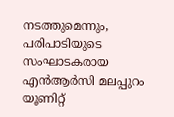നടത്തുമെന്നും, പരിപാടിയുടെ സംഘാടകരായ എന്‍ആര്‍സി മലപ്പുറം യൂണിറ്റ്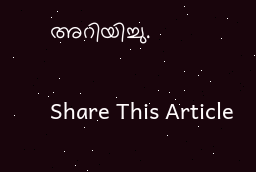അറിയിച്ചു.

Share This Article